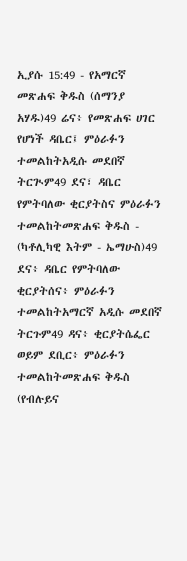ኢያሱ 15:49 - የአማርኛ መጽሐፍ ቅዱስ (ሰማንያ አሃዱ)49 ሬና፥ የመጽሐፍ ሀገር የሆነች ዳቤር፤ ምዕራፉን ተመልከትአዲሱ መደበኛ ትርጒም49 ደና፣ ዳቤር የምትባለው ቂርያትስና ምዕራፉን ተመልከትመጽሐፍ ቅዱስ - (ካቶሊካዊ እትም - ኤማሁስ)49 ደና፥ ዳቤር የምትባለው ቂርያትሰና፥ ምዕራፉን ተመልከትአማርኛ አዲሱ መደበኛ ትርጉም49 ዳና፥ ቂርያትሴፌር ወይም ደቢር፥ ምዕራፉን ተመልከትመጽሐፍ ቅዱስ (የብሉይና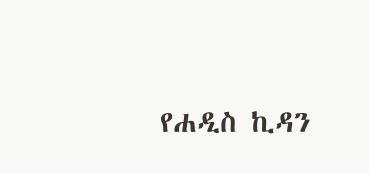የሐዲስ ኪዳን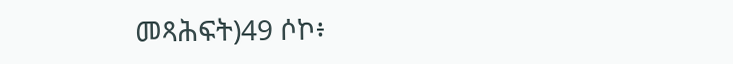መጻሕፍት)49 ሶኮ፥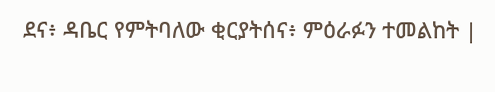ደና፥ ዳቤር የምትባለው ቂርያትሰና፥ ምዕራፉን ተመልከት |